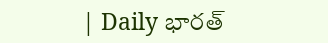| Daily భారత్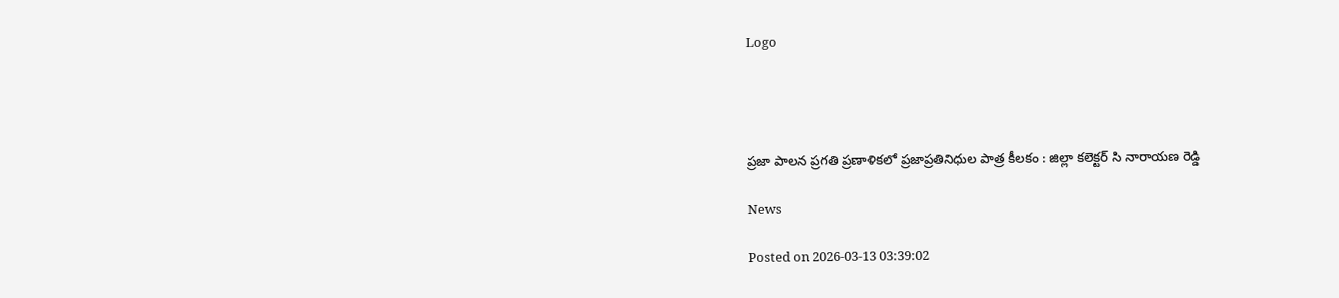Logo




ప్రజా పాలన ప్రగతి ప్రణాళికలో ప్రజాప్రతినిధుల పాత్ర కీలకం : జిల్లా కలెక్టర్ సి నారాయణ రెడ్డి

News

Posted on 2026-03-13 03:39:02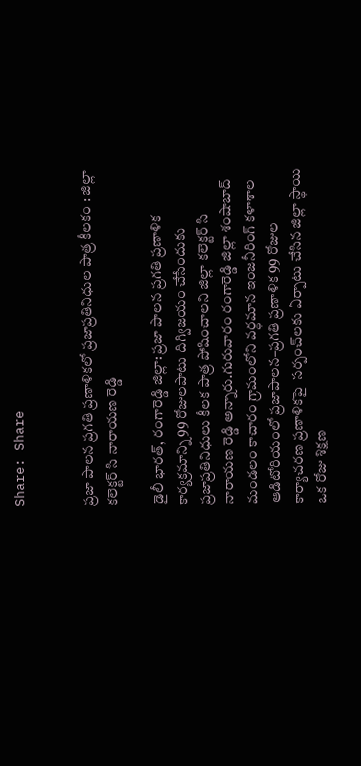Share: Share


ప్రజా పాలన ప్రగతి ప్రణాళికలో ప్రజాప్రతినిధుల పాత్ర కీలకం : జిల్లా కలెక్టర్ సి నారాయణ రెడ్డి

డైలీ భారత్, రంగారెడ్డి జిల్లా: ప్రజా పాలన ప్రగతి ప్రణాళిక కార్యక్రమాన్ని 99 రోజులపాటు దిగ్విజయం చేసేందుకు  ప్రజాప్రతినిధులు కీలక పాత్ర పోషించాలని జిల్లా కలెక్టర్ సి నారాయణ రెడ్డి అన్నారు.గురువారం రంగారెడ్డి జిల్లా శంషాబాద్ మండలం కాచారం గ్రామంలోని వర్ధమాన ఇంజనీరింగ్ కళాశాల ఆడిటోరియంలో ప్రజాపాలన–ప్రగతి ప్రణాళిక 99 రోజుల కార్యాచరణ ప్రణాళికపై  సర్పంచ్‌లకు ఏర్పాటు చేసిన జిల్లా స్థాయి ఒక రోజు శిక్షణ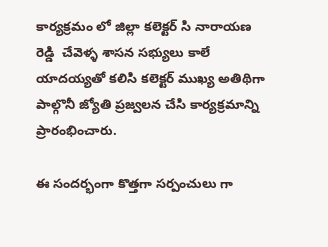కార్యక్రమం లో జిల్లా కలెక్టర్ సి నారాయణ రెడ్డి  చేవెళ్ళ శాసన సభ్యులు కాలే యాదయ్యతో కలిసి కలెక్టర్ ముఖ్య అతిథిగా పాల్గొనీ జ్యోతి ప్రజ్వలన చేసి కార్యక్రమాన్ని ప్రారంభించారు.

ఈ సందర్భంగా కొత్తగా సర్పంచులు గా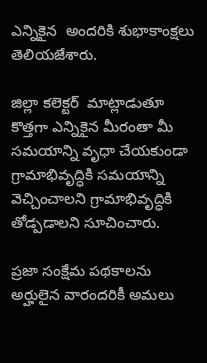ఎన్నికైన  అందరికి శుభాకాంక్షలు తెలియజేశారు.

జిల్లా కలెక్టర్  మాట్లాడుతూ కొత్తగా ఎన్నికైన మీరంతా మీ సమయాన్ని వృధా చేయకుండా గ్రామాభివృద్ధికి సమయాన్ని వెచ్చించాలని గ్రామాభివృద్ధికి తోడ్పడాలని సూచించారు.

ప్రజా సంక్షేమ పథకాలను అర్హులైన వారందరికీ అమలు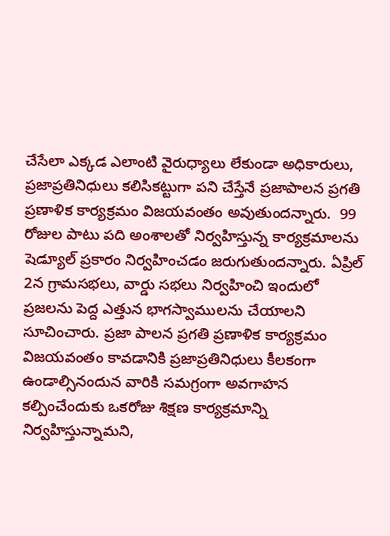చేసేలా ఎక్కడ ఎలాంటి వైరుధ్యాలు లేకుండా అధికారులు, ప్రజాప్రతినిధులు కలిసికట్టుగా పని చేస్తేనే ప్రజాపాలన ప్రగతి ప్రణాళిక కార్యక్రమం విజయవంతం అవుతుందన్నారు.  99 రోజుల పాటు పది అంశాలతో నిర్వహిస్తున్న కార్యక్రమాలను షెడ్యూల్ ప్రకారం నిర్వహించడం జరుగుతుందన్నారు. ఏప్రిల్ 2న గ్రామసభలు, వార్డు సభలు నిర్వహించి ఇందులో ప్రజలను పెద్ద ఎత్తున భాగస్వాములను చేయాలని సూచించారు. ప్రజా పాలన ప్రగతి ప్రణాళిక కార్యక్రమం విజయవంతం కావడానికి ప్రజాప్రతినిధులు కీలకంగా ఉండాల్సినందున వారికి సమగ్రంగా అవగాహన కల్పించేందుకు ఒకరోజు శిక్షణ కార్యక్రమాన్ని నిర్వహిస్తున్నామని,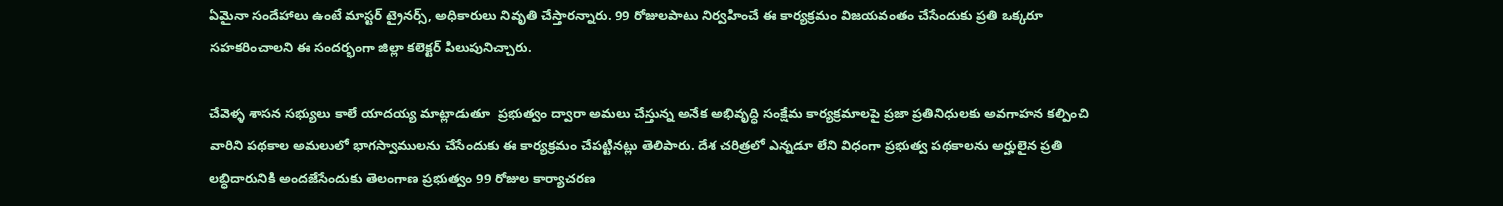ఏమైనా సందేహాలు ఉంటే మాస్టర్ ట్రైనర్స్, అధికారులు నివృతి చేస్తారన్నారు. 99 రోజులపాటు నిర్వహించే ఈ కార్యక్రమం విజయవంతం చేసేందుకు ప్రతి ఒక్కరూ సహకరించాలని ఈ సందర్భంగా జిల్లా కలెక్టర్ పిలుపునిచ్చారు.

చేవెళ్ళ శాసన సభ్యులు కాలే యాదయ్య మాట్లాడుతూ  ప్రభుత్వం ద్వారా అమలు చేస్తున్న అనేక అభివృద్ధి సంక్షేమ కార్యక్రమాలపై ప్రజా ప్రతినిధులకు అవగాహన కల్పించి వారిని పథకాల అమలులో భాగస్వాములను చేసేందుకు ఈ కార్యక్రమం చేపట్టినట్లు తెలిపారు. దేశ చరిత్రలో ఎన్నడూ లేని విధంగా ప్రభుత్వ పథకాలను అర్హులైన ప్రతి లబ్ధిదారునికి అందజేసేందుకు తెలంగాణ ప్రభుత్వం 99 రోజుల కార్యాచరణ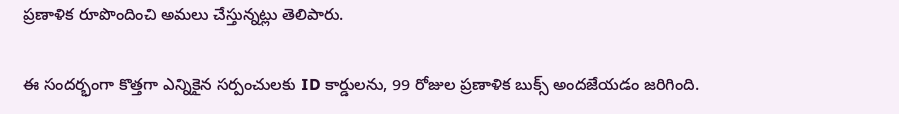ప్రణాళిక రూపొందించి అమలు చేస్తున్నట్లు తెలిపారు.

ఈ సందర్భంగా కొత్తగా ఎన్నికైన సర్పంచులకు ID కార్డులను, 99 రోజుల ప్రణాళిక బుక్స్ అందజేయడం జరిగింది.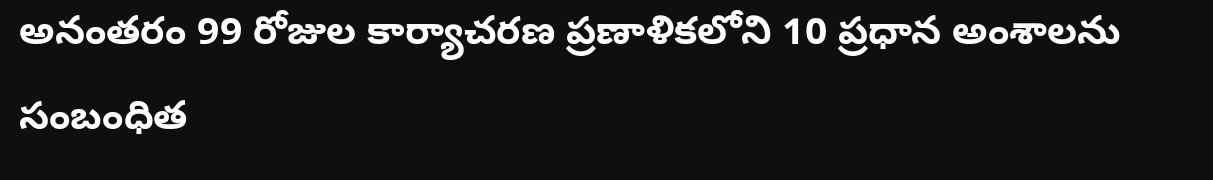అనంతరం 99 రోజుల కార్యాచరణ ప్రణాళికలోని 10 ప్రధాన అంశాలను సంబంధిత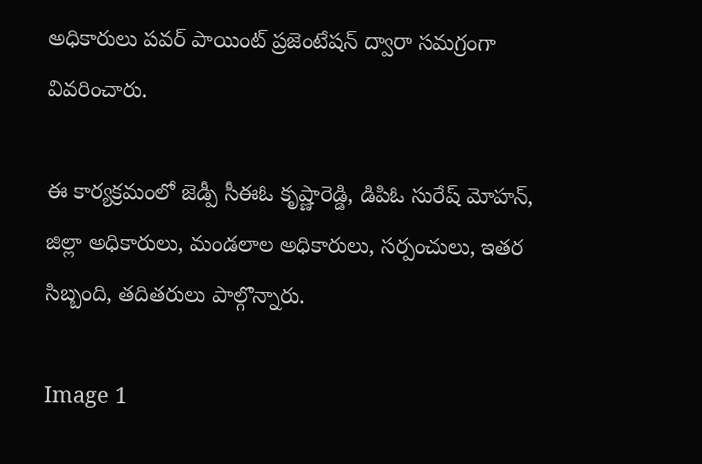అధికారులు పవర్ పాయింట్ ప్రజెంటేషన్ ద్వారా సమగ్రంగా వివరించారు.

ఈ కార్యక్రమంలో జెడ్పీ సీఈఓ కృష్ణారెడ్డి, డిపిఓ సురేష్ మోహన్, జిల్లా అధికారులు, మండలాల అధికారులు, సర్పంచులు, ఇతర సిబ్బంది, తదితరులు పాల్గొన్నారు.

Image 1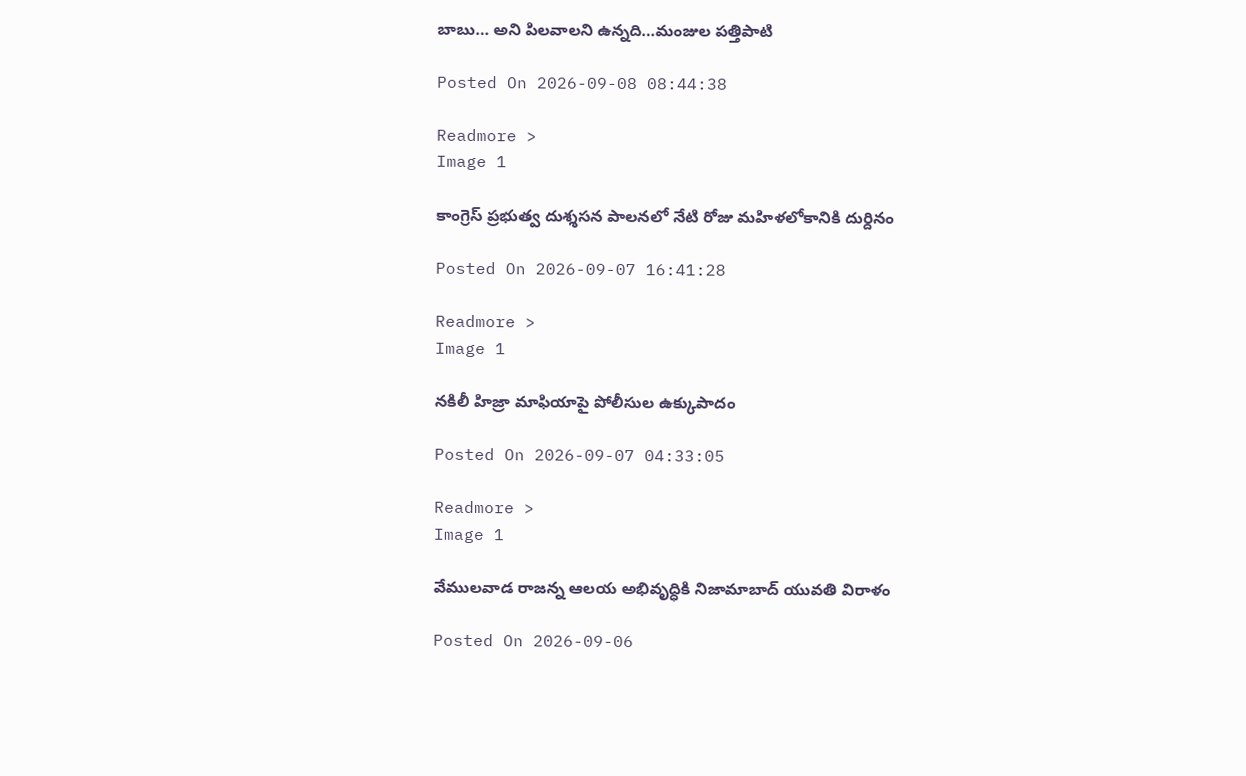బాబు… అని పిలవాలని ఉన్నది…మంజుల పత్తిపాటి

Posted On 2026-09-08 08:44:38

Readmore >
Image 1

కాంగ్రెస్ ప్రభుత్వ దుశ్శసన పాలనలో నేటి రోజు మహిళలోకానికి దుర్దినం

Posted On 2026-09-07 16:41:28

Readmore >
Image 1

నకిలీ హిజ్రా మాఫియాపై పోలీసుల ఉక్కుపాదం

Posted On 2026-09-07 04:33:05

Readmore >
Image 1

వేములవాడ రాజన్న ఆలయ అభివృద్ధికి నిజామాబాద్ యువతి విరాళం

Posted On 2026-09-06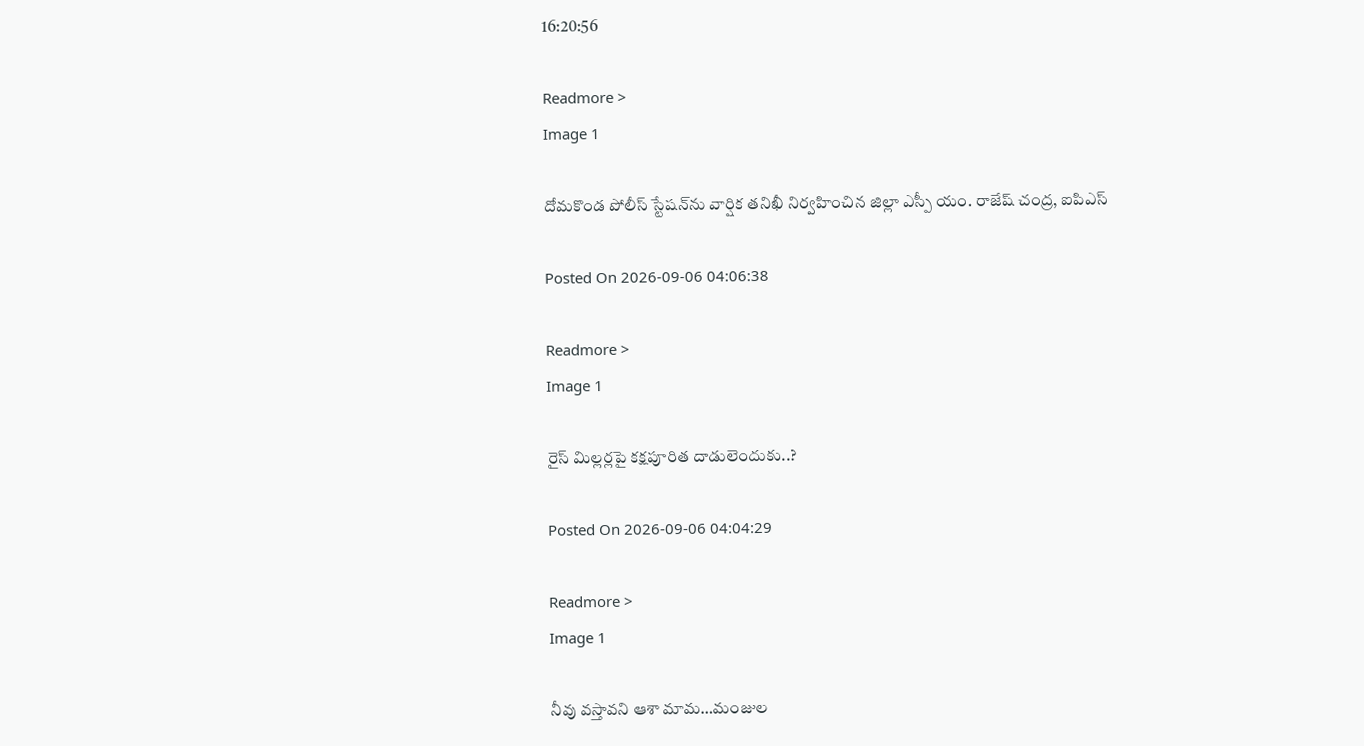16:20:56

Readmore >
Image 1

దోమకొండ పోలీస్ స్టేషన్‌ను వార్షిక తనిఖీ నిర్వహించిన జిల్లా ఎస్పీ యం. రాజేష్ చంద్ర, ఐపిఎస్

Posted On 2026-09-06 04:06:38

Readmore >
Image 1

రైస్ మిల్లర్లపై కక్షపూరిత దాడులెందుకు..?

Posted On 2026-09-06 04:04:29

Readmore >
Image 1

నీవు వస్తావని ఆశా మామ…మంజుల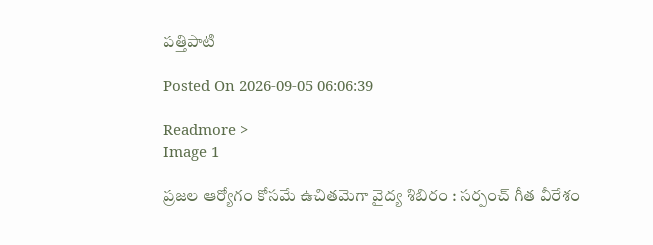పత్తిపాటి

Posted On 2026-09-05 06:06:39

Readmore >
Image 1

ప్రజల ఆర్యోగం కోసమే ఉచితమెగా వైద్య శిబిరం : సర్పంచ్ గీత వీరేశం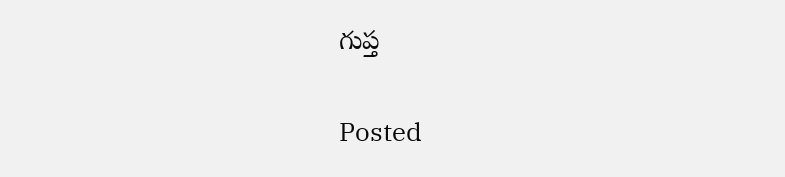గుప్త

Posted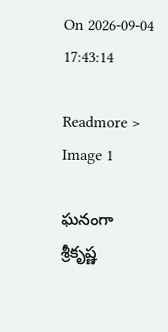On 2026-09-04 17:43:14

Readmore >
Image 1

ఘనంగా శ్రీకృష్ణ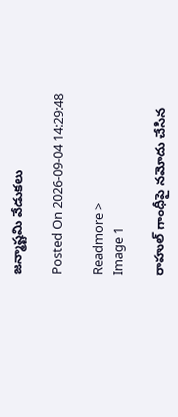జన్మాష్టమి వేడుకలు

Posted On 2026-09-04 14:29:48

Readmore >
Image 1

రాహుల్ గాంధీపై నమోదు చేసిన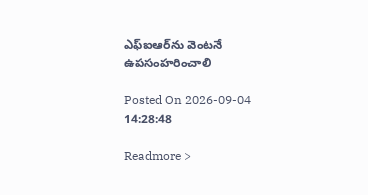ఎఫ్‌ఐఆర్‌ను వెంటనే ఉపసంహరించాలి

Posted On 2026-09-04 14:28:48

Readmore >